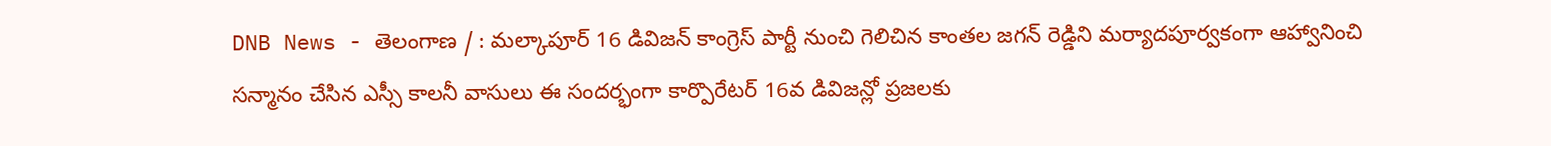DNB News - తెలంగాణ / : మల్కాపూర్ 16 డివిజన్ కాంగ్రెస్ పార్టీ నుంచి గెలిచిన కాంతల జగన్ రెడ్డిని మర్యాదపూర్వకంగా ఆహ్వానించి సన్మానం చేసిన ఎస్సీ కాలనీ వాసులు ఈ సందర్భంగా కార్పొరేటర్ 16వ డివిజన్లో ప్రజలకు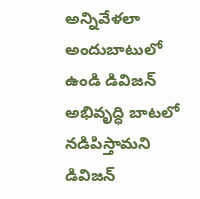అన్నివేళలా అందుబాటులో ఉండి డివిజన్ అభివృద్ధి బాటలో నడిపిస్తామని డివిజన్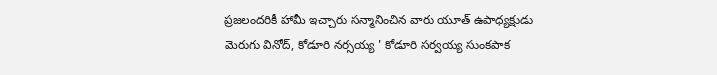ప్రజలందరికీ హామీ ఇచ్చారు సన్మానించిన వారు యూత్ ఉపాధ్యక్షుడు మెరుగు వినోద్, కోడూరి నర్సయ్య ' కోడూరి సర్వయ్య సుంకపాక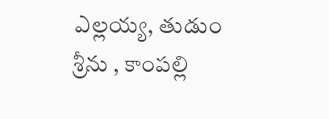ఎల్లయ్య, తుడుం శ్రీను , కాంపల్లి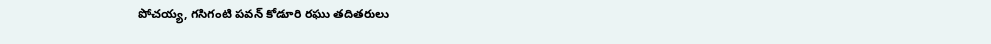పోచయ్య, గసిగంటి పవన్ కోడూరి రఘు తదితరులు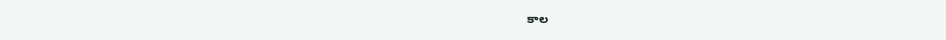కాల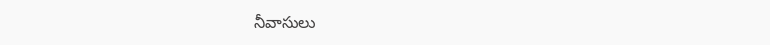నీవాసులు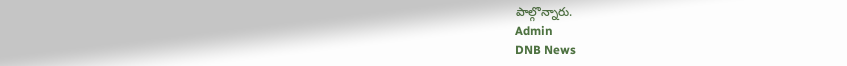పాల్గొన్నారు.
Admin
DNB News